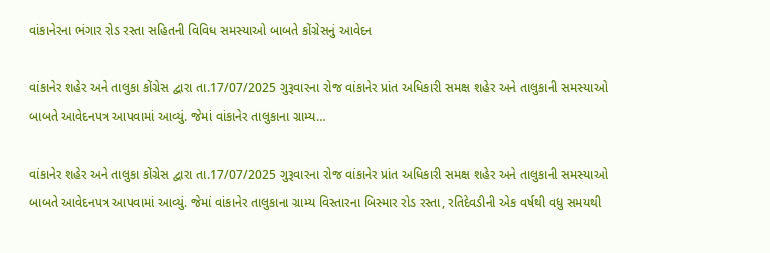વાંકાનેરના ભંગાર રોડ રસ્તા સહિતની વિવિધ સમસ્યાઓ બાબતે કોંગ્રેસનું આવેદન

વાંકાનેર શહેર અને તાલુકા કોંગ્રેસ દ્વારા તા.17/07/2025 ગુરૂવારના રોજ વાંકાનેર પ્રાંત અધિકારી સમક્ષ શહેર અને તાલુકાની સમસ્યાઓ બાબતે આવેદનપત્ર આપવામાં આવ્યું. જેમાં વાંકાનેર તાલુકાના ગ્રામ્ય…

વાંકાનેર શહેર અને તાલુકા કોંગ્રેસ દ્વારા તા.17/07/2025 ગુરૂવારના રોજ વાંકાનેર પ્રાંત અધિકારી સમક્ષ શહેર અને તાલુકાની સમસ્યાઓ બાબતે આવેદનપત્ર આપવામાં આવ્યું. જેમાં વાંકાનેર તાલુકાના ગ્રામ્ય વિસ્તારના બિસ્માર રોડ રસ્તા, રતિદેવડીની એક વર્ષથી વધુ સમયથી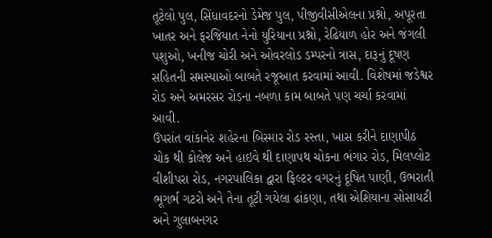તૂટેલો પુલ, સિંધાવદરનો ડેમેજ પુલ, પીજીવીસીએલના પ્રશ્નો, અપૂરતા ખાતર અને ફરજિયાત નેનો યુરિયાના પ્રશ્નો, રેઢિયાળ હોર અને જંગલી પશુઓ, ખનીજ ચોરી અને ઓવરલોડ ડમ્પરનો ત્રાસ, દારૂનું દૂષણ સહિતની સમસ્યાઓ બાબતે રજૂઆત કરવામાં આવી. વિશેષમાં જડેશ્વર રોડ અને અમરસર રોડના નબળા કામ બાબતે પણ ચર્ચા કરવામાં આવી.
ઉપરાંત વાંકાનેર શહેરના બિસ્માર રોડ રસ્તા, ખાસ કરીને દાણાપીઠ ચોક થી કોલેજ અને હાઇવે થી દાણાપથ ચોકના ભંગાર રોડ, મિલપ્લોટ વીશીપરા રોડ, નગરપાલિકા દ્વારા ફિલ્ટર વગરનું દૂષિત પાણી, ઉભરાતી ભૂગર્ભ ગટરો અને તેના તૂટી ગયેલા ઢાંકણા, તથા એશિયાના સોસાયટી અને ગુલાબનગર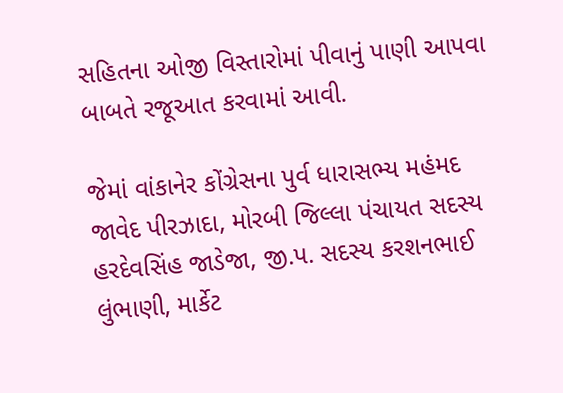સહિતના ઓજી વિસ્તારોમાં પીવાનું પાણી આપવા બાબતે રજૂઆત કરવામાં આવી.

જેમાં વાંકાનેર કોંગ્રેસના પુર્વ ધારાસભ્ય મહંમદ જાવેદ પીરઝાદા, મોરબી જિલ્લા પંચાયત સદસ્ય હરદેવસિંહ જાડેજા, જી.પ. સદસ્ય કરશનભાઈ લુંભાણી, માર્કેટ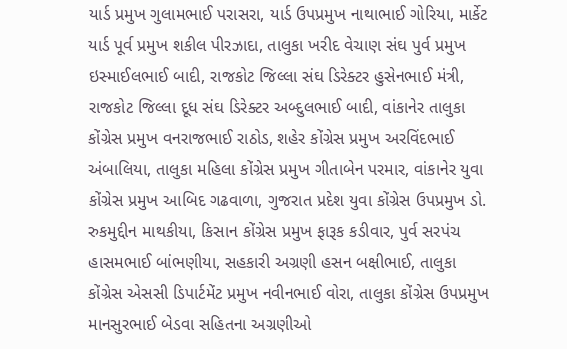યાર્ડ પ્રમુખ ગુલામભાઈ પરાસરા, યાર્ડ ઉપપ્રમુખ નાથાભાઈ ગોરિયા, માર્કેટ યાર્ડ પૂર્વ પ્રમુખ શકીલ પીરઝાદા, તાલુકા ખરીદ વેચાણ સંઘ પુર્વ પ્રમુખ ઇસ્માઈલભાઈ બાદી, રાજકોટ જિલ્લા સંઘ ડિરેક્ટર હુસેનભાઈ મંત્રી, રાજકોટ જિલ્લા દૂધ સંઘ ડિરેક્ટર અબ્દુલભાઈ બાદી, વાંકાનેર તાલુકા કોંગ્રેસ પ્રમુખ વનરાજભાઈ રાઠોડ, શહેર કોંગ્રેસ પ્રમુખ અરવિંદભાઈ અંબાલિયા, તાલુકા મહિલા કોંગ્રેસ પ્રમુખ ગીતાબેન પરમાર, વાંકાનેર યુવા કોંગ્રેસ પ્રમુખ આબિદ ગઢવાળા, ગુજરાત પ્રદેશ યુવા કોંગ્રેસ ઉપપ્રમુખ ડો. રુકમુદ્દીન માથકીયા, કિસાન કોંગ્રેસ પ્રમુખ ફારૂક કડીવાર, પુર્વ સરપંચ હાસમભાઈ બાંભણીયા, સહકારી અગ્રણી હસન બક્ષીભાઈ, તાલુકા કોંગ્રેસ એસસી ડિપાર્ટમેંટ પ્રમુખ નવીનભાઈ વોરા, તાલુકા કોંગ્રેસ ઉપપ્રમુખ માનસુરભાઈ બેડવા સહિતના અગ્રણીઓ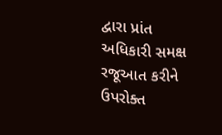દ્વારા પ્રાંત અધિકારી સમક્ષ રજૂઆત કરીને ઉપરોક્ત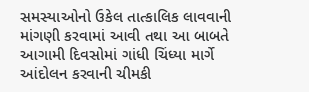સમસ્યાઓનો ઉકેલ તાત્કાલિક લાવવાની માંગણી કરવામાં આવી તથા આ બાબતે આગામી દિવસોમાં ગાંધી ચિંધ્યા માર્ગે આંદોલન કરવાની ચીમકી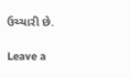ઉચ્ચારી છે.

Leave a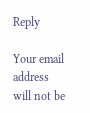Reply

Your email address will not be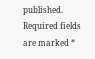published. Required fields are marked *